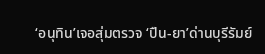‘อนุทิน’เจอสุ่มตรวจ ‘ปืน-ยา’ด่านบุรีรัมย์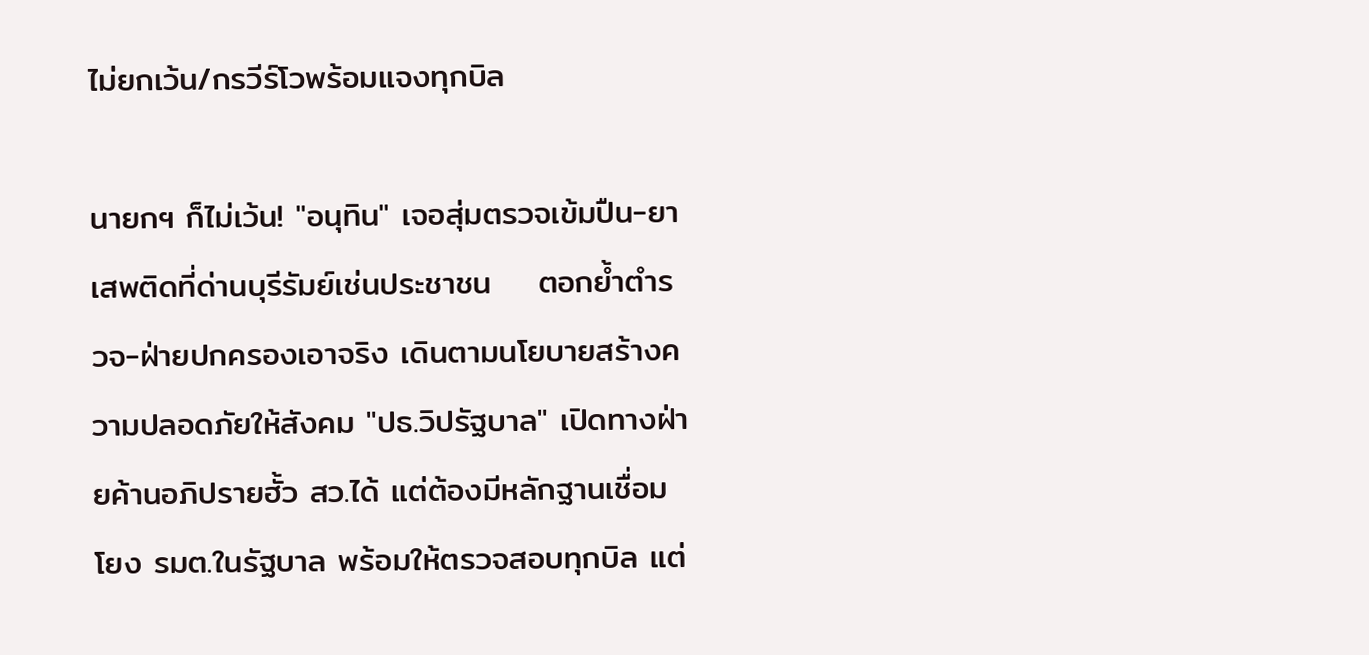ไม่ยกเว้น/กรวีร์โวพร้อมแจงทุกบิล

นายกฯ ก็ไม่เว้น! "อนุทิน" เจอสุ่มตรวจเข้มปืน-ยาเสพติดที่ด่านบุรีรัมย์เช่นประชาชน    ตอกย้ำตำรวจ-ฝ่ายปกครองเอาจริง เดินตามนโยบายสร้างความปลอดภัยให้สังคม "ปธ.วิปรัฐบาล" เปิดทางฝ่ายค้านอภิปรายฮั้ว สว.ได้ แต่ต้องมีหลักฐานเชื่อมโยง รมต.ในรัฐบาล พร้อมให้ตรวจสอบทุกบิล แต่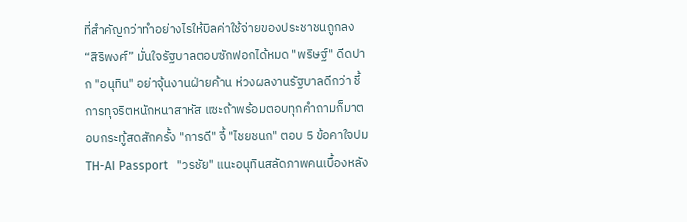ที่สำคัญกว่าทำอย่างไรให้บิลค่าใช้จ่ายของประชาชนถูกลง “สิริพงศ์” มั่นใจรัฐบาลตอบซักฟอกได้หมด "พริษฐ์" ดีดปาก "อนุทิน" อย่าจุ้นงานฝ่ายค้าน ห่วงผลงานรัฐบาลดีกว่า ชี้การทุจริตหนักหนาสาหัส แซะถ้าพร้อมตอบทุกคำถามก็มาตอบกระทู้สดสักครั้ง "การดี" จี้ "ไชยชนก" ตอบ 5 ข้อคาใจปม TH-AI Passport   "วรชัย" แนะอนุทินสลัดภาพคนเบื้องหลัง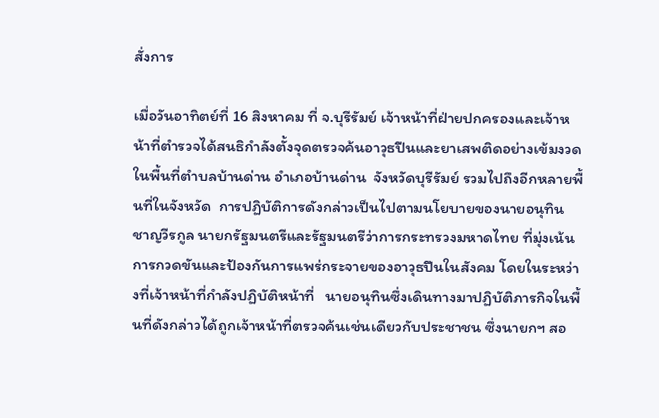สั่งการ

เมื่อวันอาทิตย์ที่ 16 สิงหาคม ที่ จ.บุรีรัมย์ เจ้าหน้าที่ฝ่ายปกครองและเจ้าหน้าที่ตำรวจได้สนธิกำลังตั้งจุดตรวจค้นอาวุธปืนและยาเสพติดอย่างเข้มงวด ในพื้นที่ตำบลบ้านด่าน อำเภอบ้านด่าน  จังหวัดบุรีรัมย์ รวมไปถึงอีกหลายพื้นที่ในจังหวัด  การปฏิบัติการดังกล่าวเป็นไปตามนโยบายของนายอนุทิน ชาญวีรกูล นายกรัฐมนตรีและรัฐมนตรีว่าการกระทรวงมหาดไทย ที่มุ่งเน้นการกวดขันและป้องกันการแพร่กระจายของอาวุธปืนในสังคม โดยในระหว่างที่เจ้าหน้าที่กำลังปฏิบัติหน้าที่   นายอนุทินซึ่งเดินทางมาปฏิบัติภารกิจในพื้นที่ดังกล่าวได้ถูกเจ้าหน้าที่ตรวจค้นเช่นเดียวกับประชาชน ซึ่งนายกฯ สอ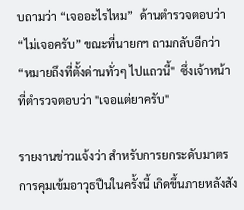บถามว่า “เจออะไรไหม”  ด้านตำรวจตอบว่า “ไม่เจอครับ” ขณะที่นายกฯ ถามกลับอีกว่า “หมายถึงที่ตั้งด่านทั่วๆ ไปแถวนี้"  ซึ่งเจ้าหน้าที่ตำรวจตอบว่า "เจอแต่ยาครับ"

รายงานข่าวแจ้งว่า สำหรับการยกระดับมาตรการคุมเข้มอาวุธปืนในครั้งนี้ เกิดขึ้นภายหลังสัง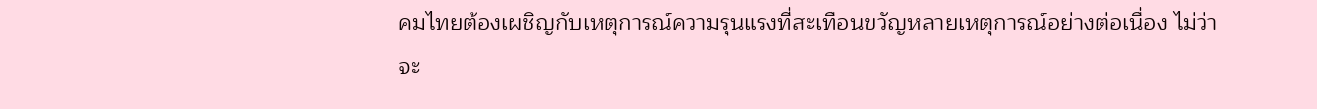คมไทยต้องเผชิญกับเหตุการณ์ความรุนแรงที่สะเทือนขวัญหลายเหตุการณ์อย่างต่อเนื่อง ไม่ว่าจะ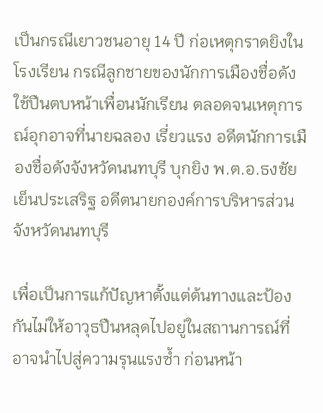เป็นกรณีเยาวชนอายุ 14 ปี ก่อเหตุกราดยิงในโรงเรียน กรณีลูกชายของนักการเมืองชื่อดังใช้ปืนตบหน้าเพื่อนนักเรียน ตลอดจนเหตุการณ์อุกอาจที่นายฉลอง เรี่ยวแรง อดีตนักการเมืองชื่อดังจังหวัดนนทบุรี บุกยิง พ.ต.อ.ธงชัย เย็นประเสริฐ อดีตนายกองค์การบริหารส่วนจังหวัดนนทบุรี

เพื่อเป็นการแก้ปัญหาตั้งแต่ต้นทางและป้องกันไม่ให้อาวุธปืนหลุดไปอยู่ในสถานการณ์ที่อาจนำไปสู่ความรุนแรงซ้ำ ก่อนหน้า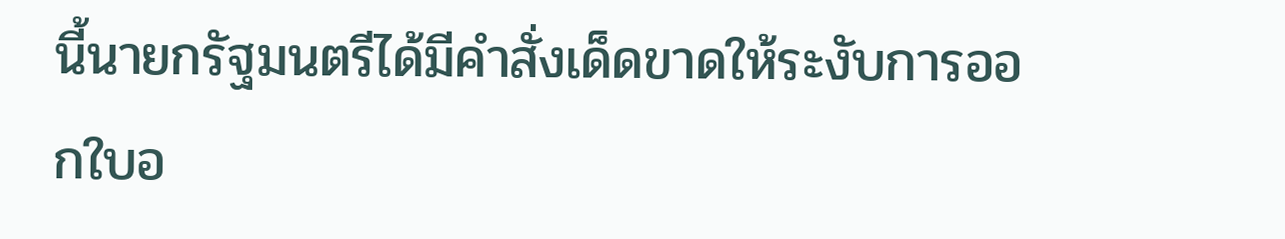นี้นายกรัฐมนตรีได้มีคำสั่งเด็ดขาดให้ระงับการออกใบอ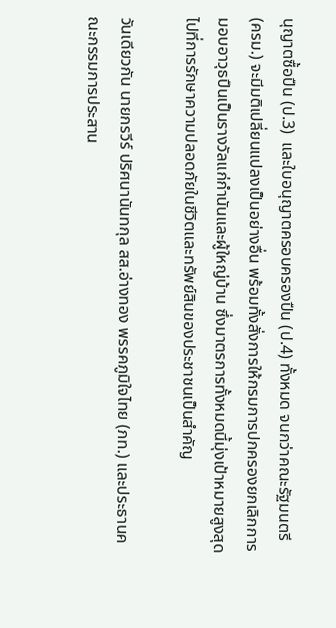นุญาตซื้อปืน (ป.3)  และใบอนุญาตครอบครองปืน (ป.4) ทั้งหมด จนกว่าคณะรัฐมนตรี (ครม.) จะมีมติเปลี่ยนแปลงเป็นอย่างอื่น พร้อมทั้งสั่งการให้กรมการปกครองยกเลิกการมอบอาวุธปืนเป็นรางวัลแก่กำนันและผู้ใหญ่บ้าน ซึ่งมาตรการทั้งหมดนี้มุ่งเป้าหมายสูงสุดไปที่การรักษาความปลอดภัยในชีวิตและทรัพย์สินของประชาชนเป็นสำคัญ

วันเดียวกัน นายกรวีร์ ปริศนานันทกุล สส.อ่างทอง พรรคภูมิใจไทย (ภท.) และประธานคณะกรรมการประสาน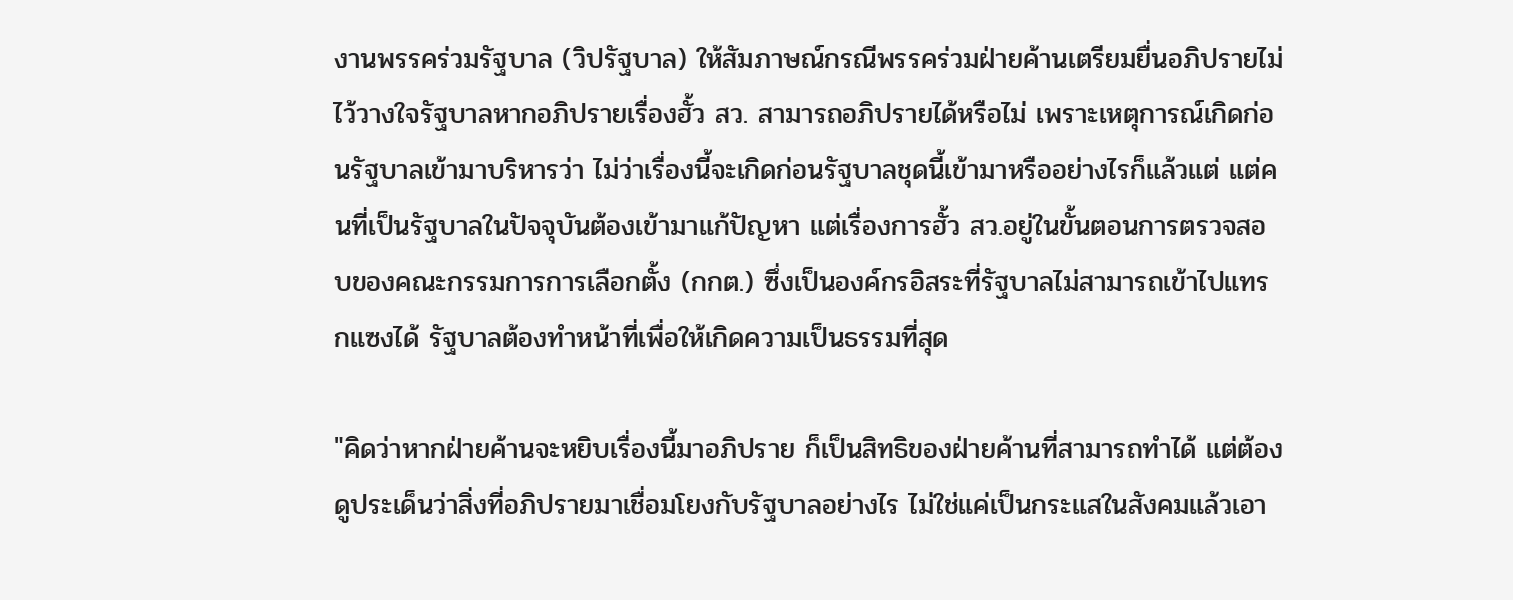งานพรรคร่วมรัฐบาล (วิปรัฐบาล) ให้สัมภาษณ์กรณีพรรคร่วมฝ่ายค้านเตรียมยื่นอภิปรายไม่ไว้วางใจรัฐบาลหากอภิปรายเรื่องฮั้ว สว. สามารถอภิปรายได้หรือไม่ เพราะเหตุการณ์เกิดก่อนรัฐบาลเข้ามาบริหารว่า ไม่ว่าเรื่องนี้จะเกิดก่อนรัฐบาลชุดนี้เข้ามาหรืออย่างไรก็แล้วแต่ แต่คนที่เป็นรัฐบาลในปัจจุบันต้องเข้ามาแก้ปัญหา แต่เรื่องการฮั้ว สว.อยู่ในขั้นตอนการตรวจสอบของคณะกรรมการการเลือกตั้ง (กกต.) ซึ่งเป็นองค์กรอิสระที่รัฐบาลไม่สามารถเข้าไปแทรกแซงได้ รัฐบาลต้องทำหน้าที่เพื่อให้เกิดความเป็นธรรมที่สุด

"คิดว่าหากฝ่ายค้านจะหยิบเรื่องนี้มาอภิปราย ก็เป็นสิทธิของฝ่ายค้านที่สามารถทำได้ แต่ต้องดูประเด็นว่าสิ่งที่อภิปรายมาเชื่อมโยงกับรัฐบาลอย่างไร ไม่ใช่แค่เป็นกระแสในสังคมแล้วเอา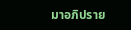มาอภิปราย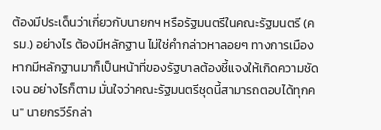ต้องมีประเด็นว่าเกี่ยวกับนายกฯ หรือรัฐมนตรีในคณะรัฐมนตรี (ครม.) อย่างไร ต้องมีหลักฐาน ไม่ใช่คำกล่าวหาลอยๆ ทางการเมือง หากมีหลักฐานมาก็เป็นหน้าที่ของรัฐบาลต้องชี้แจงให้เกิดความชัดเจน อย่างไรก็ตาม มั่นใจว่าคณะรัฐมนตรีชุดนี้สามารถตอบได้ทุกคน" นายกรวีร์กล่า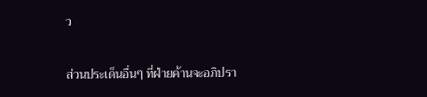ว

ส่วนประเด็นอื่นๆ ที่ฝ่ายค้านจะอภิปรา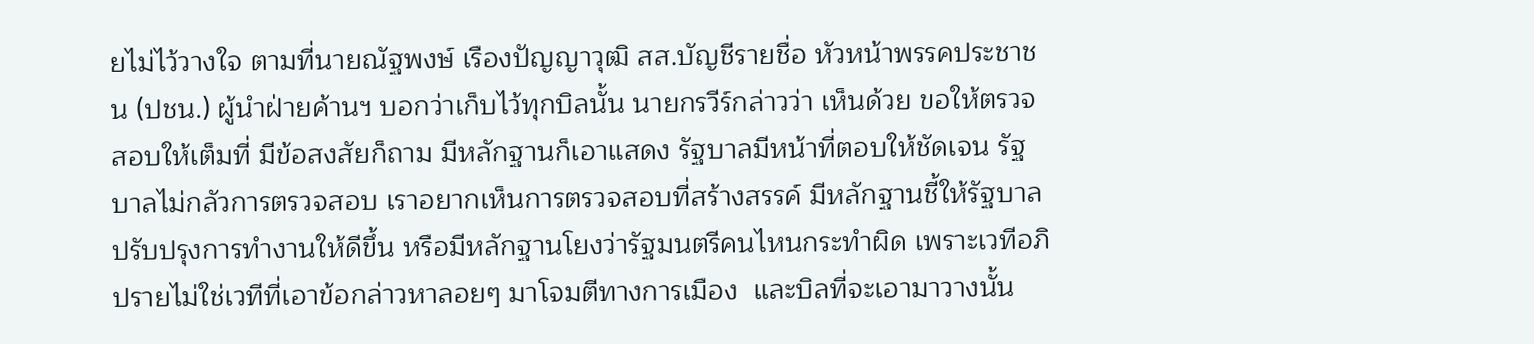ยไม่ไว้วางใจ ตามที่นายณัฐพงษ์ เรืองปัญญาวุฒิ สส.บัญชีรายชื่อ หัวหน้าพรรคประชาชน (ปชน.) ผู้นำฝ่ายค้านฯ บอกว่าเก็บไว้ทุกบิลนั้น นายกรวีร์กล่าวว่า เห็นด้วย ขอให้ตรวจสอบให้เต็มที่ มีข้อสงสัยก็ถาม มีหลักฐานก็เอาแสดง รัฐบาลมีหน้าที่ตอบให้ชัดเจน รัฐบาลไม่กลัวการตรวจสอบ เราอยากเห็นการตรวจสอบที่สร้างสรรค์ มีหลักฐานชี้ให้รัฐบาลปรับปรุงการทำงานให้ดีขึ้น หรือมีหลักฐานโยงว่ารัฐมนตรีคนไหนกระทำผิด เพราะเวทีอภิปรายไม่ใช่เวทีที่เอาข้อกล่าวหาลอยๆ มาโจมตีทางการเมือง  และบิลที่จะเอามาวางนั้น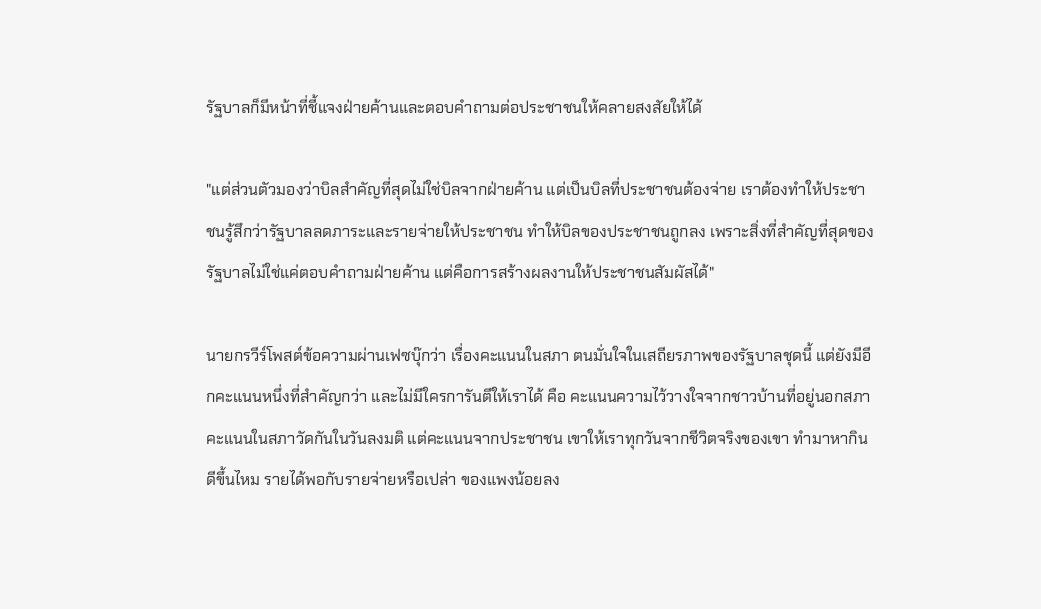รัฐบาลก็มีหน้าที่ชี้แจงฝ่ายค้านและตอบคำถามต่อประชาชนให้คลายสงสัยให้ได้

"แต่ส่วนตัวมองว่าบิลสำคัญที่สุดไม่ใช่บิลจากฝ่ายค้าน แต่เป็นบิลที่ประชาชนต้องจ่าย เราต้องทำให้ประชาชนรู้สึกว่ารัฐบาลลดภาระและรายจ่ายให้ประชาชน ทำให้บิลของประชาชนถูกลง เพราะสิ่งที่สำคัญที่สุดของรัฐบาลไม่ใช่แค่ตอบคำถามฝ่ายค้าน แต่คือการสร้างผลงานให้ประชาชนสัมผัสได้"

นายกรวีร์โพสต์ข้อความผ่านเฟซบุ๊กว่า เรื่องคะแนนในสภา ตนมั่นใจในเสถียรภาพของรัฐบาลชุดนี้ แต่ยังมีอีกคะแนนหนึ่งที่สำคัญกว่า และไม่มีใครการันตีให้เราได้ คือ คะแนนความไว้วางใจจากชาวบ้านที่อยู่นอกสภา คะแนนในสภาวัดกันในวันลงมติ แต่คะแนนจากประชาชน เขาให้เราทุกวันจากชีวิตจริงของเขา ทำมาหากินดีขึ้นไหม รายได้พอกับรายจ่ายหรือเปล่า ของแพงน้อยลง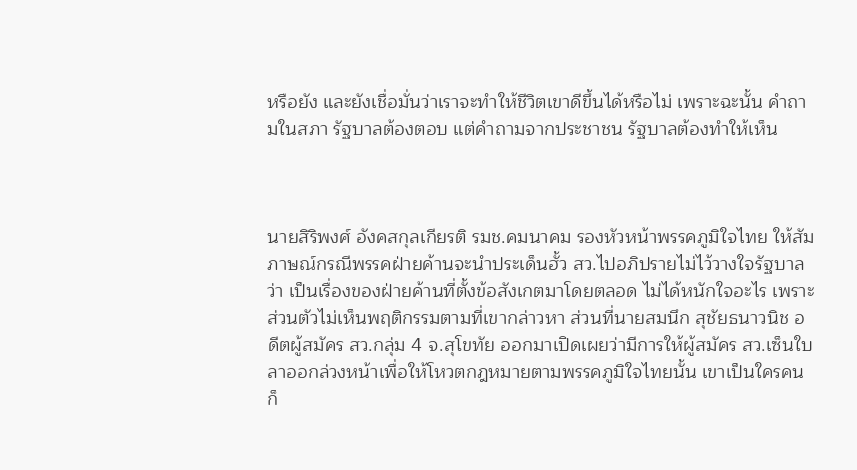หรือยัง และยังเชื่อมั่นว่าเราจะทำให้ชีวิตเขาดีขึ้นได้หรือไม่ เพราะฉะนั้น คำถามในสภา รัฐบาลต้องตอบ แต่คำถามจากประชาชน รัฐบาลต้องทำให้เห็น



นายสิริพงศ์ อังคสกุลเกียรติ รมช.คมนาคม รองหัวหน้าพรรคภูมิใจไทย ให้สัมภาษณ์กรณีพรรคฝ่ายค้านจะนำประเด็นฮั้ว สว.ไปอภิปรายไม่ไว้วางใจรัฐบาลว่า เป็นเรื่องของฝ่ายค้านที่ตั้งข้อสังเกตมาโดยตลอด ไม่ได้หนักใจอะไร เพราะส่วนตัวไม่เห็นพฤติกรรมตามที่เขากล่าวหา ส่วนที่นายสมนึก สุชัยธนาวนิช อดีตผู้สมัคร สว.กลุ่ม 4 จ.สุโขทัย ออกมาเปิดเผยว่ามีการให้ผู้สมัคร สว.เซ็นใบลาออกล่วงหน้าเพื่อให้โหวตกฎหมายตามพรรคภูมิใจไทยนั้น เขาเป็นใครคนก็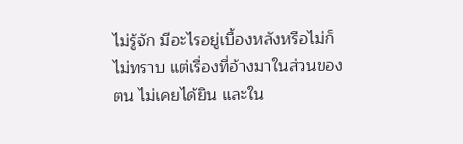ไม่รู้จัก มีอะไรอยู่เบื้องหลังหรือไม่ก็ไม่ทราบ แต่เรื่องที่อ้างมาในส่วนของตน ไม่เคยได้ยิน และใน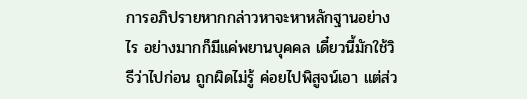การอภิปรายหากกล่าวหาจะหาหลักฐานอย่างไร อย่างมากก็มีแค่พยานบุคคล เดี๋ยวนี้มักใช้วิธีว่าไปก่อน ถูกผิดไม่รู้ ค่อยไปพิสูจน์เอา แต่ส่ว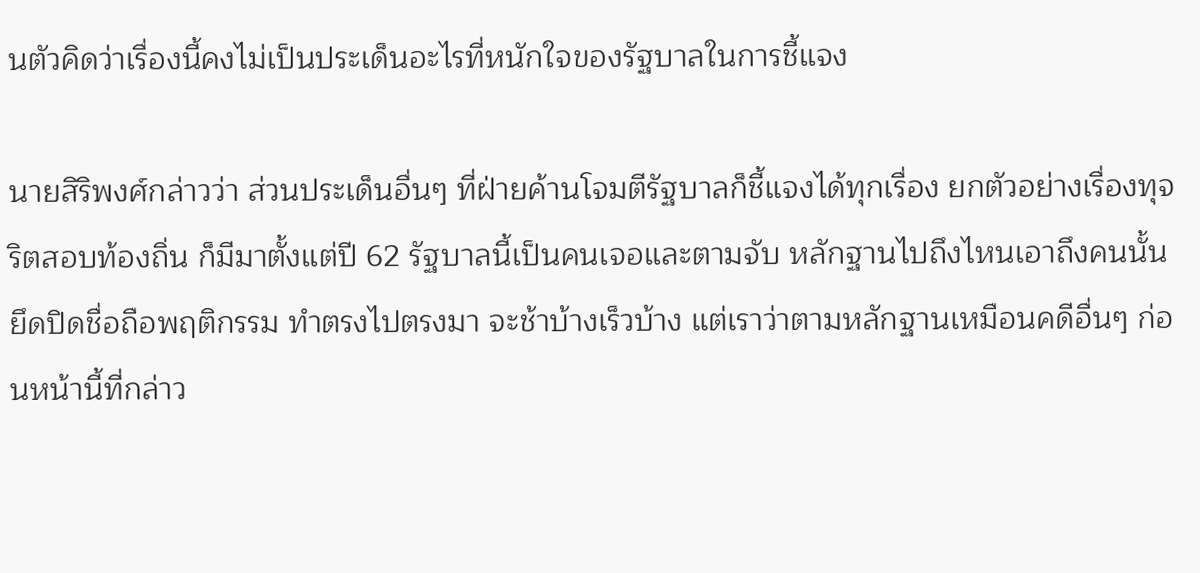นตัวคิดว่าเรื่องนี้คงไม่เป็นประเด็นอะไรที่หนักใจของรัฐบาลในการชี้แจง

นายสิริพงศ์กล่าวว่า ส่วนประเด็นอื่นๆ ที่ฝ่ายค้านโจมตีรัฐบาลก็ชี้แจงได้ทุกเรื่อง ยกตัวอย่างเรื่องทุจริตสอบท้องถิ่น ก็มีมาตั้งแต่ปี 62 รัฐบาลนี้เป็นคนเจอและตามจับ หลักฐานไปถึงไหนเอาถึงคนนั้น ยึดปิดชื่อถือพฤติกรรม ทำตรงไปตรงมา จะช้าบ้างเร็วบ้าง แต่เราว่าตามหลักฐานเหมือนคดีอื่นๆ ก่อนหน้านี้ที่กล่าว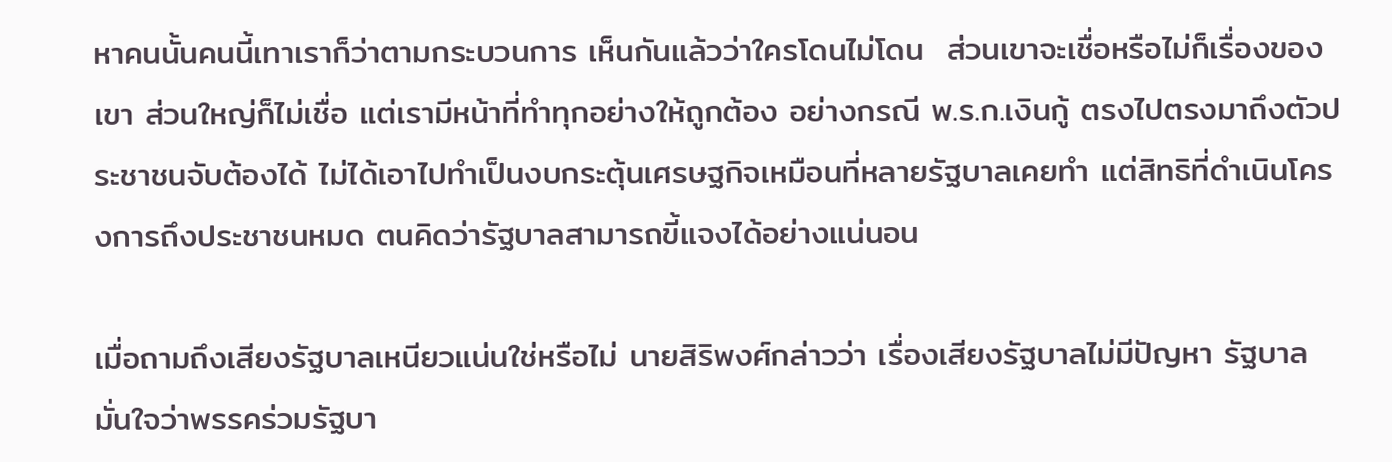หาคนนั้นคนนี้เทาเราก็ว่าตามกระบวนการ เห็นกันแล้วว่าใครโดนไม่โดน  ส่วนเขาจะเชื่อหรือไม่ก็เรื่องของเขา ส่วนใหญ่ก็ไม่เชื่อ แต่เรามีหน้าที่ทำทุกอย่างให้ถูกต้อง อย่างกรณี พ.ร.ก.เงินกู้ ตรงไปตรงมาถึงตัวประชาชนจับต้องได้ ไม่ได้เอาไปทำเป็นงบกระตุ้นเศรษฐกิจเหมือนที่หลายรัฐบาลเคยทำ แต่สิทธิที่ดำเนินโครงการถึงประชาชนหมด ตนคิดว่ารัฐบาลสามารถขี้แจงได้อย่างแน่นอน

เมื่อถามถึงเสียงรัฐบาลเหนียวแน่นใช่หรือไม่ นายสิริพงศ์กล่าวว่า เรื่องเสียงรัฐบาลไม่มีปัญหา รัฐบาลมั่นใจว่าพรรคร่วมรัฐบา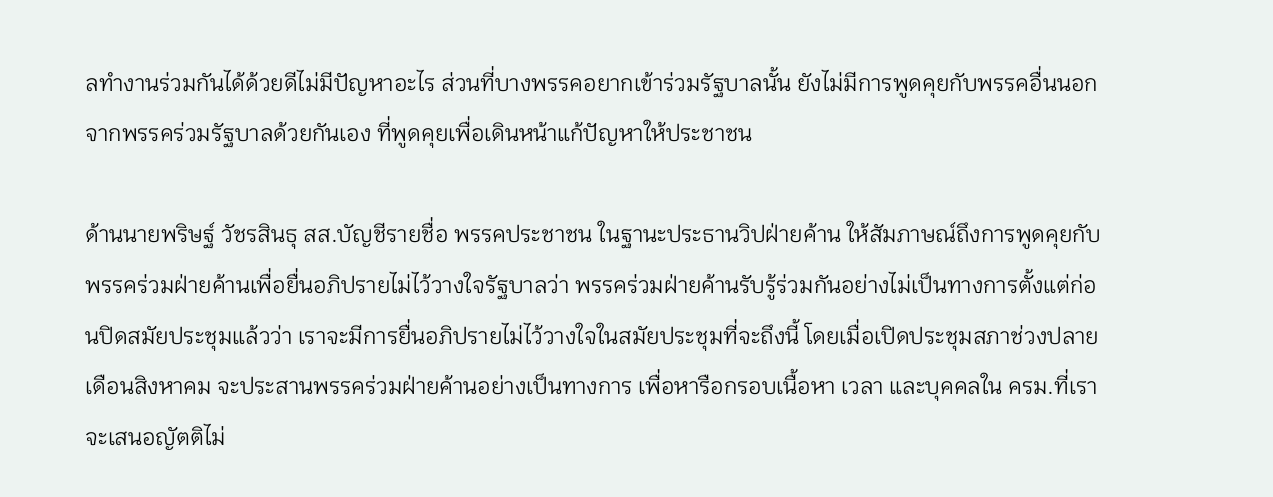ลทำงานร่วมกันได้ด้วยดีไม่มีปัญหาอะไร ส่วนที่บางพรรคอยากเข้าร่วมรัฐบาลนั้น ยังไม่มีการพูดคุยกับพรรคอื่นนอกจากพรรคร่วมรัฐบาลด้วยกันเอง ที่พูดคุยเพื่อเดินหน้าแก้ปัญหาให้ประชาชน

ด้านนายพริษฐ์ วัชรสินธุ สส.บัญชีรายชื่อ พรรคประชาชน ในฐานะประธานวิปฝ่ายค้าน ให้สัมภาษณ์ถึงการพูดคุยกับพรรคร่วมฝ่ายค้านเพื่อยื่นอภิปรายไม่ไว้วางใจรัฐบาลว่า พรรคร่วมฝ่ายค้านรับรู้ร่วมกันอย่างไม่เป็นทางการตั้งแต่ก่อนปิดสมัยประชุมแล้วว่า เราจะมีการยื่นอภิปรายไม่ไว้วางใจในสมัยประชุมที่จะถึงนี้ โดยเมื่อเปิดประชุมสภาช่วงปลายเดือนสิงหาคม จะประสานพรรคร่วมฝ่ายค้านอย่างเป็นทางการ เพื่อหารือกรอบเนื้อหา เวลา และบุคคลใน ครม.ที่เราจะเสนอญัตติไม่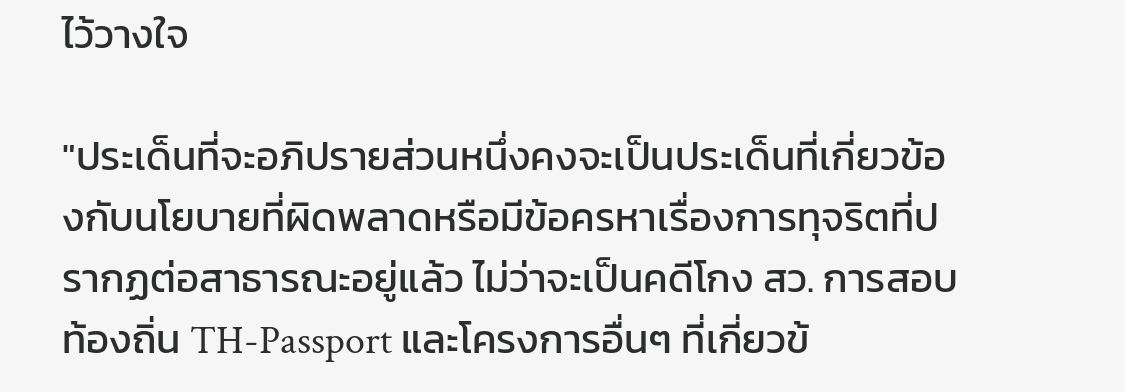ไว้วางใจ

"ประเด็นที่จะอภิปรายส่วนหนึ่งคงจะเป็นประเด็นที่เกี่ยวข้องกับนโยบายที่ผิดพลาดหรือมีข้อครหาเรื่องการทุจริตที่ปรากฏต่อสาธารณะอยู่แล้ว ไม่ว่าจะเป็นคดีโกง สว. การสอบท้องถิ่น TH-Passport และโครงการอื่นๆ ที่เกี่ยวข้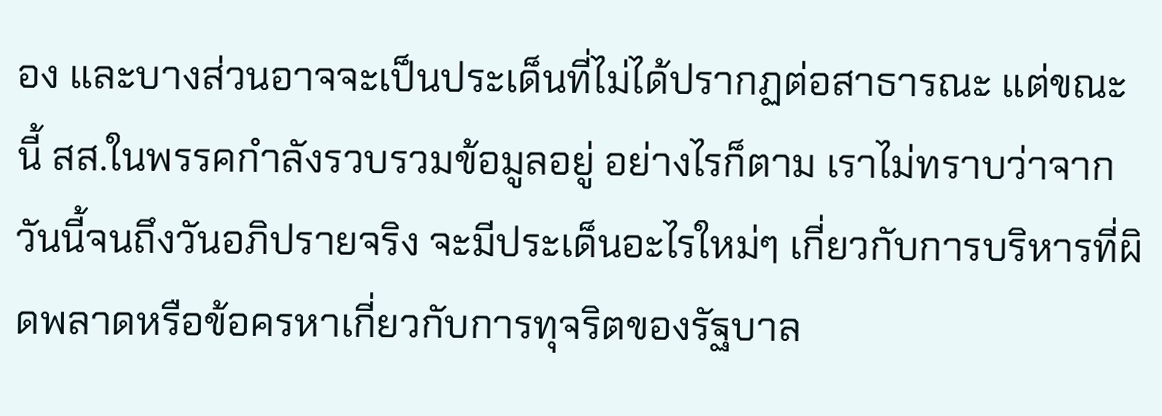อง และบางส่วนอาจจะเป็นประเด็นที่ไม่ได้ปรากฏต่อสาธารณะ แต่ขณะนี้ สส.ในพรรคกำลังรวบรวมข้อมูลอยู่ อย่างไรก็ตาม เราไม่ทราบว่าจากวันนี้จนถึงวันอภิปรายจริง จะมีประเด็นอะไรใหม่ๆ เกี่ยวกับการบริหารที่ผิดพลาดหรือข้อครหาเกี่ยวกับการทุจริตของรัฐบาล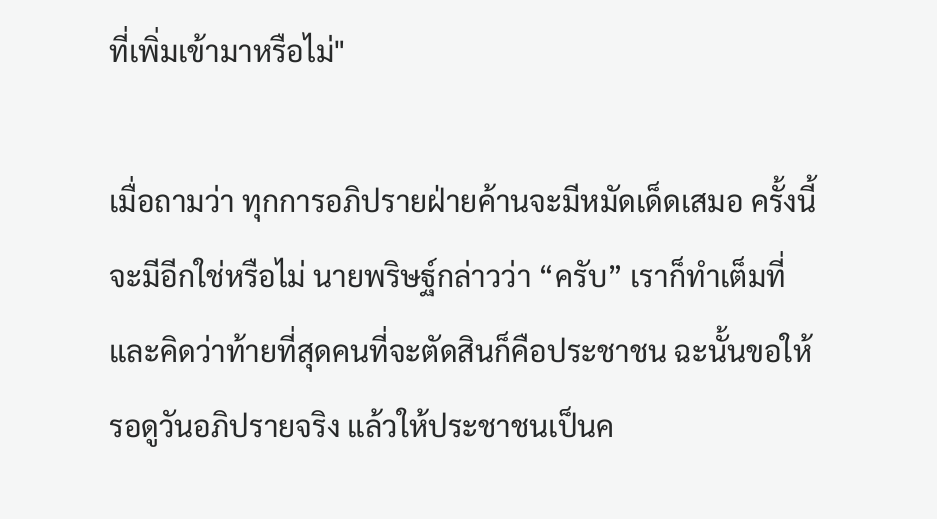ที่เพิ่มเข้ามาหรือไม่"

เมื่อถามว่า ทุกการอภิปรายฝ่ายค้านจะมีหมัดเด็ดเสมอ ครั้งนี้จะมีอีกใช่หรือไม่ นายพริษฐ์กล่าวว่า “ครับ” เราก็ทำเต็มที่ และคิดว่าท้ายที่สุดคนที่จะตัดสินก็คือประชาชน ฉะนั้นขอให้รอดูวันอภิปรายจริง แล้วให้ประชาชนเป็นค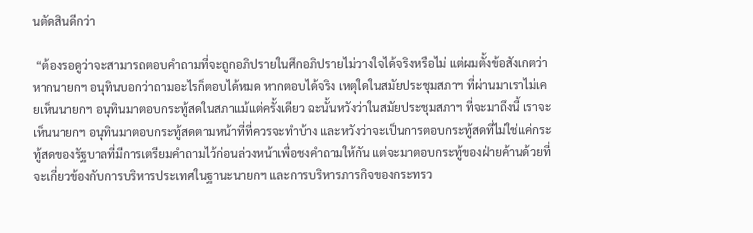นตัดสินดีกว่า

 “ต้องรอดูว่าจะสามารถตอบคำถามที่จะถูกอภิปรายในศึกอภิปรายไม่วางใจได้จริงหรือไม่ แต่ผมตั้งข้อสังเกตว่า หากนายกฯ อนุทินบอกว่าถามอะไรก็ตอบได้หมด หากตอบได้จริง เหตุใดในสมัยประชุมสภาฯ ที่ผ่านมาเราไม่เคยเห็นนายกฯ อนุทินมาตอบกระทู้สดในสภาแม้แต่ครั้งเดียว ฉะนั้นหวังว่าในสมัยประชุมสภาฯ ที่จะมาถึงนี้ เราจะเห็นนายกฯ อนุทินมาตอบกระทู้สดตามหน้าที่ที่ควรจะทำบ้าง และหวังว่าจะเป็นการตอบกระทู้สดที่ไม่ใช่แค่กระทู้สดของรัฐบาลที่มีการเตรียมคำถามไว้ก่อนล่วงหน้าเพื่อชงคำถามให้กัน แต่จะมาตอบกระทู้ของฝ่ายค้านด้วยที่จะเกี่ยวข้องกับการบริหารประเทศในฐานะนายกฯ และการบริหารภารกิจของกระทรว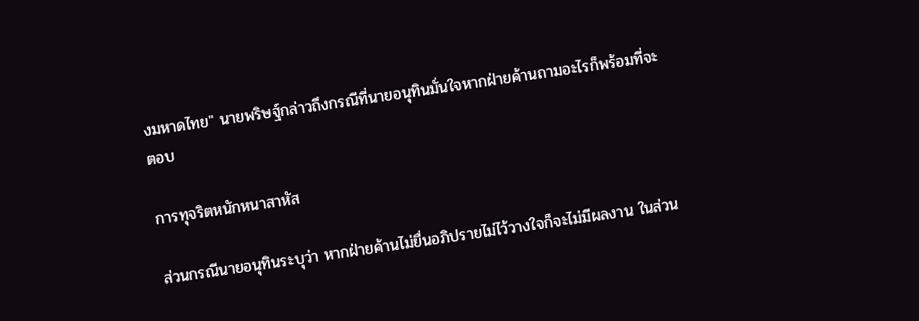งมหาดไทย" นายพริษฐ์กล่าวถึงกรณีที่นายอนุทินมั่นใจหากฝ่ายค้านถามอะไรก็พร้อมที่จะตอบ

การทุจริตหนักหนาสาหัส

ส่วนกรณีนายอนุทินระบุว่า หากฝ่ายค้านไม่ยื่นอภิปรายไม่ไว้วางใจก็จะไม่มีผลงาน ในส่วน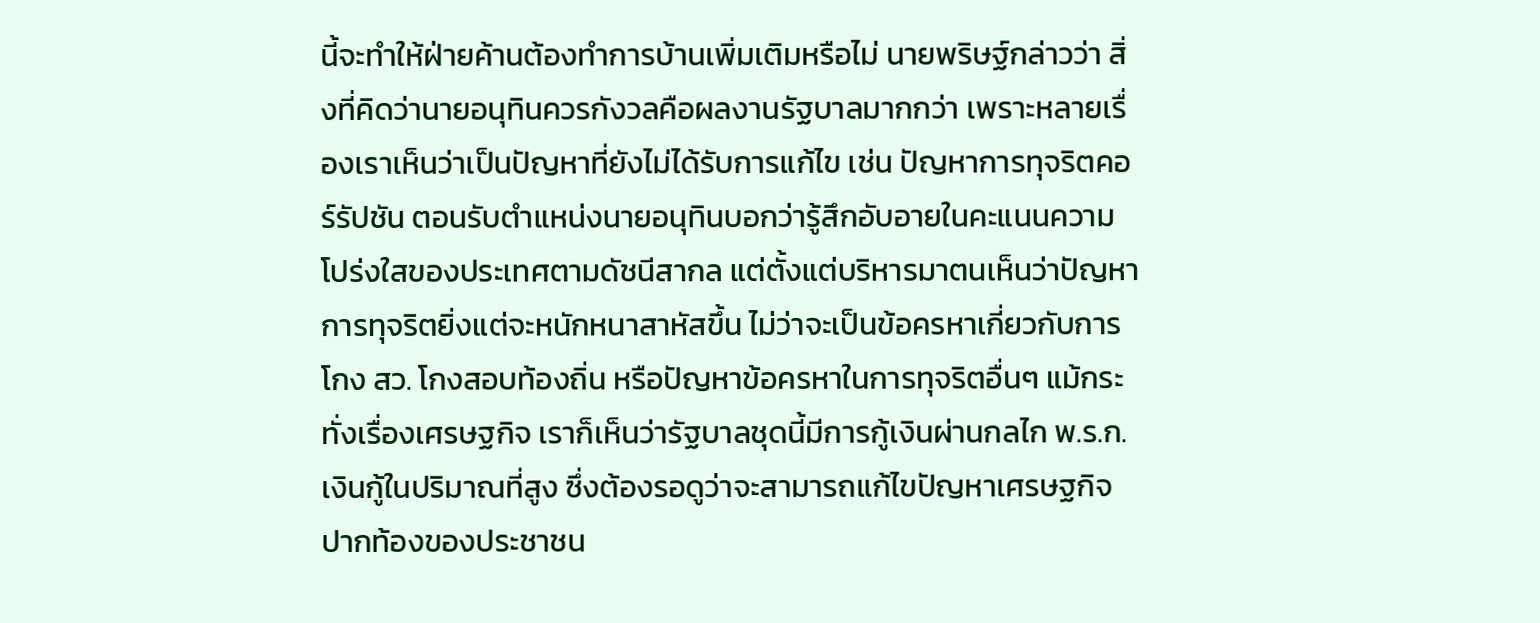นี้จะทำให้ฝ่ายค้านต้องทำการบ้านเพิ่มเติมหรือไม่ นายพริษฐ์กล่าวว่า สิ่งที่คิดว่านายอนุทินควรกังวลคือผลงานรัฐบาลมากกว่า เพราะหลายเรื่องเราเห็นว่าเป็นปัญหาที่ยังไม่ได้รับการแก้ไข เช่น ปัญหาการทุจริตคอร์รัปชัน ตอนรับตำแหน่งนายอนุทินบอกว่ารู้สึกอับอายในคะแนนความโปร่งใสของประเทศตามดัชนีสากล แต่ตั้งแต่บริหารมาตนเห็นว่าปัญหาการทุจริตยิ่งแต่จะหนักหนาสาหัสขึ้น ไม่ว่าจะเป็นข้อครหาเกี่ยวกับการโกง สว. โกงสอบท้องถิ่น หรือปัญหาข้อครหาในการทุจริตอื่นๆ แม้กระทั่งเรื่องเศรษฐกิจ เราก็เห็นว่ารัฐบาลชุดนี้มีการกู้เงินผ่านกลไก พ.ร.ก.เงินกู้ในปริมาณที่สูง ซึ่งต้องรอดูว่าจะสามารถแก้ไขปัญหาเศรษฐกิจปากท้องของประชาชน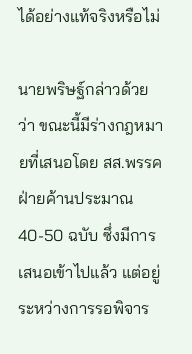ได้อย่างแท้จริงหรือไม่

นายพริษฐ์กล่าวด้วยว่า ขณะนี้มีร่างกฎหมายที่เสนอโดย สส.พรรคฝ่ายค้านประมาณ 40-50 ฉบับ ซึ่งมีการเสนอเข้าไปแล้ว แต่อยู่ระหว่างการรอพิจาร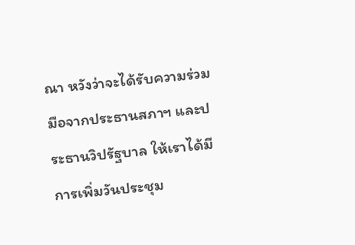ณา หวังว่าจะได้รับความร่วมมือจากประธานสภาฯ และประธานวิปรัฐบาล ให้เราได้มีการเพิ่มวันประชุม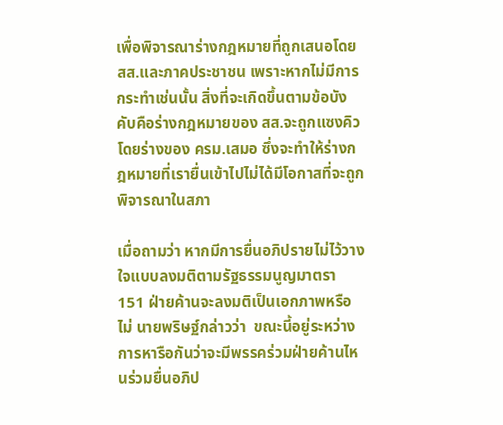เพื่อพิจารณาร่างกฎหมายที่ถูกเสนอโดย  สส.และภาคประชาชน เพราะหากไม่มีการกระทำเช่นนั้น สิ่งที่จะเกิดขึ้นตามข้อบังคับคือร่างกฎหมายของ สส.จะถูกแซงคิวโดยร่างของ ครม.เสมอ ซึ่งจะทำให้ร่างกฎหมายที่เรายื่นเข้าไปไม่ได้มีโอกาสที่จะถูกพิจารณาในสภา

เมื่อถามว่า หากมีการยื่นอภิปรายไม่ไว้วางใจแบบลงมติตามรัฐธรรมนูญมาตรา 151 ฝ่ายค้านจะลงมติเป็นเอกภาพหรือไม่ นายพริษฐ์กล่าวว่า  ขณะนี้อยู่ระหว่างการหารือกันว่าจะมีพรรคร่วมฝ่ายค้านไหนร่วมยื่นอภิป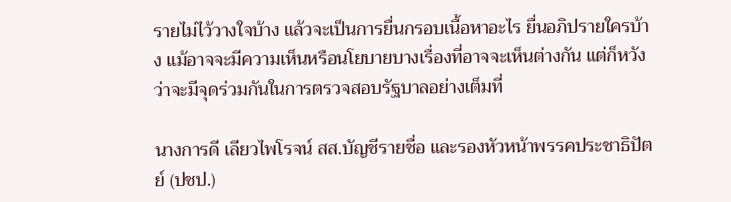รายไม่ไว้วางใจบ้าง แล้วจะเป็นการยื่นกรอบเนื้อหาอะไร ยื่นอภิปรายใครบ้าง แม้อาจจะมีความเห็นหรือนโยบายบางเรื่องที่อาจจะเห็นต่างกัน แต่ก็หวังว่าจะมีจุดร่วมกันในการตรวจสอบรัฐบาลอย่างเต็มที่

นางการดี เลียวไพโรจน์ สส.บัญชีรายชื่อ และรองหัวหน้าพรรคประชาธิปัตย์ (ปชป.)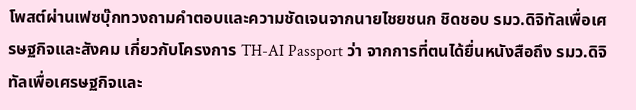โพสต์ผ่านเฟซบุ๊กทวงถามคำตอบและความชัดเจนจากนายไชยชนก ชิดชอบ รมว.ดิจิทัลเพื่อเศรษฐกิจและสังคม เกี่ยวกับโครงการ TH-AI Passport ว่า จากการที่ตนได้ยื่นหนังสือถึง รมว.ดิจิทัลเพื่อเศรษฐกิจและ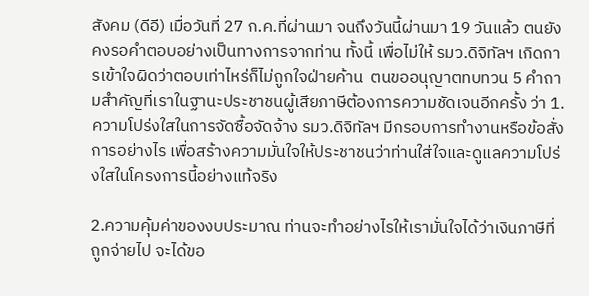สังคม (ดีอี) เมื่อวันที่ 27 ก.ค.ที่ผ่านมา จนถึงวันนี้ผ่านมา 19 วันแล้ว ตนยังคงรอคำตอบอย่างเป็นทางการจากท่าน ทั้งนี้ เพื่อไม่ให้ รมว.ดิจิทัลฯ เกิดการเข้าใจผิดว่าตอบเท่าไหร่ก็ไม่ถูกใจฝ่ายค้าน  ตนขออนุญาตทบทวน 5 คำถามสำคัญที่เราในฐานะประชาชนผู้เสียภาษีต้องการความชัดเจนอีกครั้ง ว่า 1.ความโปร่งใสในการจัดซื้อจัดจ้าง รมว.ดิจิทัลฯ มีกรอบการทำงานหรือข้อสั่งการอย่างไร เพื่อสร้างความมั่นใจให้ประชาชนว่าท่านใส่ใจและดูแลความโปร่งใสในโครงการนี้อย่างแท้จริง

2.ความคุ้มค่าของงบประมาณ ท่านจะทำอย่างไรให้เรามั่นใจได้ว่าเงินภาษีที่ถูกจ่ายไป จะได้ขอ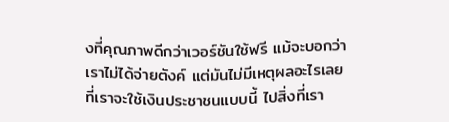งที่คุณภาพดีกว่าเวอร์ชันใช้ฟรี แม้จะบอกว่าเราไม่ได้จ่ายตังค์ แต่มันไม่มีเหตุผลอะไรเลยที่เราจะใช้เงินประชาชนแบบนี้ ไปสิ่งที่เรา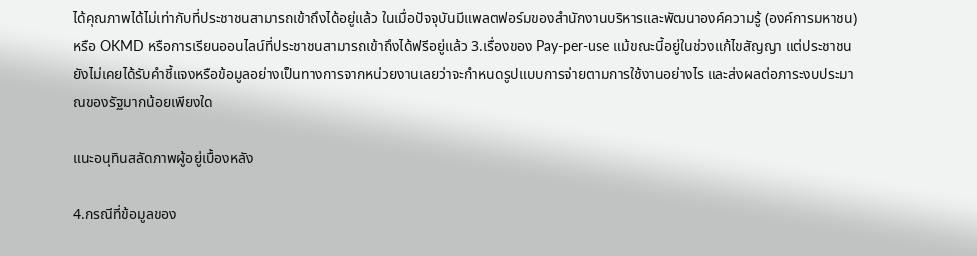ได้คุณภาพได้ไม่เท่ากับที่ประชาชนสามารถเข้าถึงได้อยู่แล้ว ในเมื่อปัจจุบันมีแพลตฟอร์มของสำนักงานบริหารและพัฒนาองค์ความรู้ (องค์การมหาชน) หรือ OKMD หรือการเรียนออนไลน์ที่ประชาชนสามารถเข้าถึงได้ฟรีอยู่แล้ว 3.เรื่องของ Pay-per-use แม้ขณะนี้อยู่ในช่วงแก้ไขสัญญา แต่ประชาชนยังไม่เคยได้รับคำชี้แจงหรือข้อมูลอย่างเป็นทางการจากหน่วยงานเลยว่าจะกำหนดรูปแบบการจ่ายตามการใช้งานอย่างไร และส่งผลต่อภาระงบประมาณของรัฐมากน้อยเพียงใด

แนะอนุทินสลัดภาพผู้อยู่เบื้องหลัง

4.กรณีที่ข้อมูลของ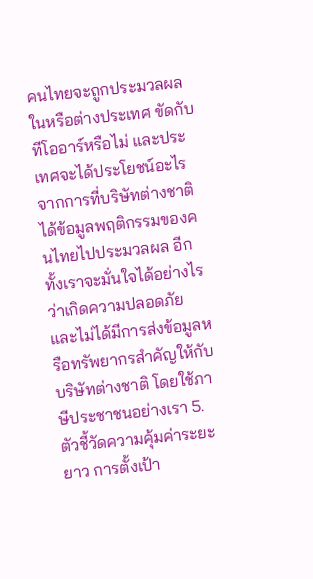คนไทยจะถูกประมวลผลในหรือต่างประเทศ ขัดกับทีโออาร์หรือไม่ และประเทศจะได้ประโยชน์อะไรจากการที่บริษัทต่างชาติได้ข้อมูลพฤติกรรมของคนไทยไปประมวลผล อีกทั้งเราจะมั่นใจได้อย่างไรว่าเกิดความปลอดภัย และไม่ได้มีการส่งข้อมูลหรือทรัพยากรสำคัญให้กับบริษัทต่างชาติ โดยใช้ภาษีประชาชนอย่างเรา 5.ตัวชี้วัดความคุ้มค่าระยะยาว การตั้งเป้า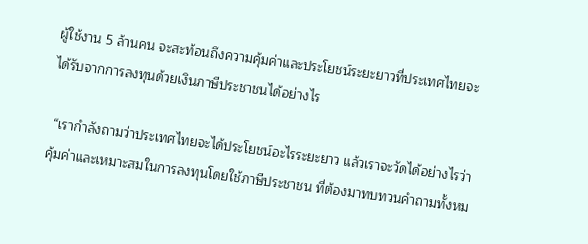ผู้ใช้งาน 5 ล้านคน จะสะท้อนถึงความคุ้มค่าและประโยชน์ระยะยาวที่ประเทศไทยจะได้รับจากการลงทุนด้วยเงินภาษีประชาชนได้อย่างไร

 “เรากำลังถามว่าประเทศไทยจะได้ประโยชน์อะไรระยะยาว แล้วเราจะวัดได้อย่างไรว่าคุ้มค่าและเหมาะสมในการลงทุนโดยใช้ภาษีประชาชน ที่ต้องมาทบทวนคำถามทั้งหม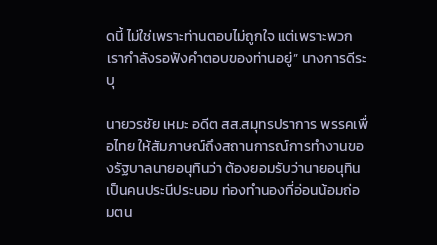ดนี้ ไม่ใช่เพราะท่านตอบไม่ถูกใจ แต่เพราะพวกเรากำลังรอฟังคำตอบของท่านอยู่” นางการดีระบุ

นายวรชัย เหมะ อดีต สส.สมุทรปราการ พรรคเพื่อไทย ให้สัมภาษณ์ถึงสถานการณ์การทำงานของรัฐบาลนายอนุทินว่า ต้องยอมรับว่านายอนุทินเป็นคนประนีประนอม ท่องทำนองที่อ่อนน้อมถ่อมตน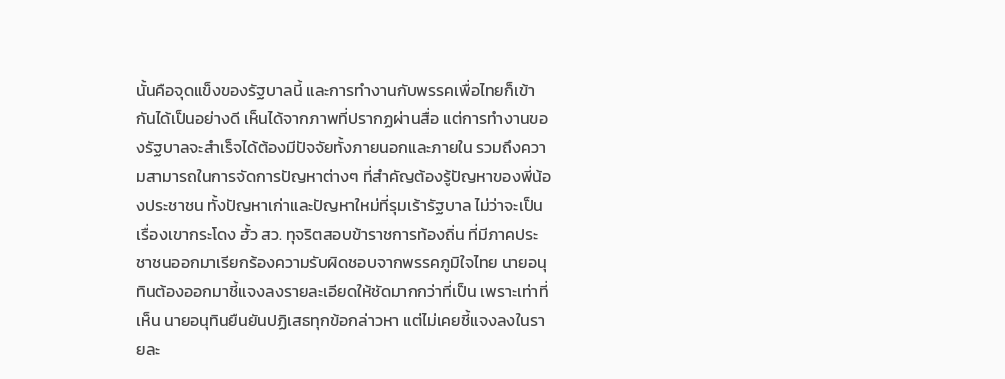นั้นคือจุดแข็งของรัฐบาลนี้ และการทำงานกับพรรคเพื่อไทยก็เข้ากันได้เป็นอย่างดี เห็นได้จากภาพที่ปรากฏผ่านสื่อ แต่การทำงานของรัฐบาลจะสำเร็จได้ต้องมีปัจจัยทั้งภายนอกและภายใน รวมถึงความสามารถในการจัดการปัญหาต่างๆ ที่สำคัญต้องรู้ปัญหาของพี่น้องประชาชน ทั้งปัญหาเก่าและปัญหาใหม่ที่รุมเร้ารัฐบาล ไม่ว่าจะเป็นเรื่องเขากระโดง ฮั้ว สว. ทุจริตสอบข้าราชการท้องถิ่น ที่มีภาคประชาชนออกมาเรียกร้องความรับผิดชอบจากพรรคภูมิใจไทย นายอนุทินต้องออกมาชี้แจงลงรายละเอียดให้ชัดมากกว่าที่เป็น เพราะเท่าที่เห็น นายอนุทินยืนยันปฏิเสธทุกข้อกล่าวหา แต่ไม่เคยชี้แจงลงในรายละ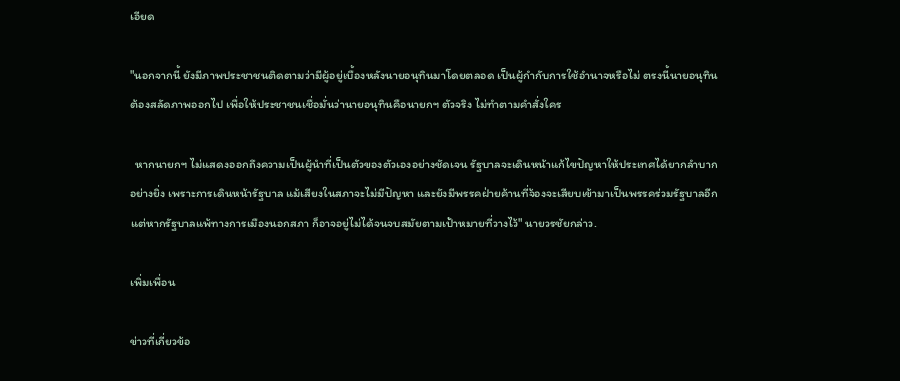เอียด

"นอกจากนี้ ยังมีภาพประชาชนติดตามว่ามีผู้อยู่เบื้องหลังนายอนุทินมาโดยตลอด เป็นผู้กำกับการใช้อำนาจหรือไม่ ตรงนี้นายอนุทินต้องสลัดภาพออกไป เพื่อให้ประชาชนเชื่อมั่นว่านายอนุทินคือนายกฯ ตัวจริง ไม่ทำตามคำสั่งใคร

  หากนายกฯ ไม่แสดงออกถึงความเป็นผู้นำที่เป็นตัวของตัวเองอย่างชัดเจน รัฐบาลจะเดินหน้าแก้ไขปัญหาให้ประเทศได้ยากลำบากอย่างยิ่ง เพราะการเดินหน้ารัฐบาล แม้เสียงในสภาจะไม่มีปัญหา และยังมีพรรคฝ่ายค้านที่จ้องจะเสียบเข้ามาเป็นพรรคร่วมรัฐบาลอีก แต่หากรัฐบาลแพ้ทางการเมืองนอกสภา ก็อาจอยู่ไม่ได้จนจบสมัยตามเป้าหมายที่วางไว้" นายวรชัยกล่าว.

เพิ่มเพื่อน

ข่าวที่เกี่ยวข้อ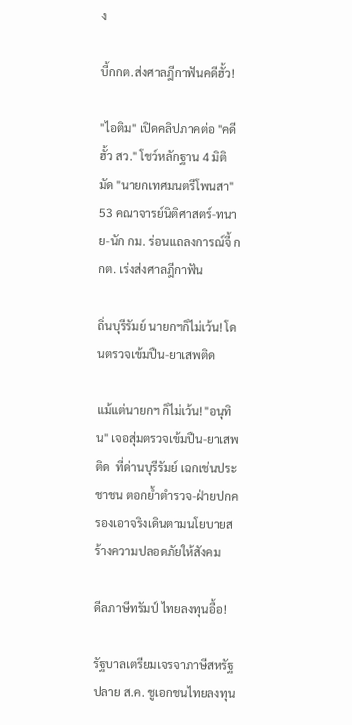ง

บี้กกต.ส่งศาลฎีกาฟันคดีฮั้ว!

"ไอติม" เปิดคลิปภาคต่อ "คดีฮั้ว สว." โชว์หลักฐาน 4 มิติ มัด "นายกเทศมนตรีโพนสา" 53 คณาจารย์นิติศาสตร์-ทนาย-นัก กม. ร่อนแถลงการณ์จี้ กกต. เร่งส่งศาลฎีกาฟัน

ถิ่นบุรีรัมย์ นายกฯก็ไม่เว้น! โดนตรวจเข้มปืน-ยาเสพติด

แม้แต่นายกฯ ก็ไม่เว้น! "อนุทิน" เจอสุ่มตรวจเข้มปืน-ยาเสพติด  ที่ด่านบุรีรัมย์ เฉกเช่นประชาชน ตอกย้ำตำรวจ-ฝ่ายปกครองเอาจริงเดินตามนโยบายสร้างความปลอดภัยให้สังคม

ดีลภาษีทรัมป์ ไทยลงทุนอื้อ!

รัฐบาลเตรียมเจรจาภาษีสหรัฐปลาย ส.ค. ชูเอกชนไทยลงทุน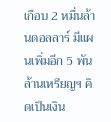เกือบ 2 หมื่นล้านดอลลาร์ มีแผนเพิ่มอีก 5 พันล้านเหรียญฯ คิดเป็นเงิน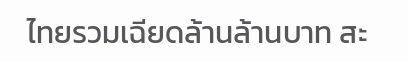ไทยรวมเฉียดล้านล้านบาท สะ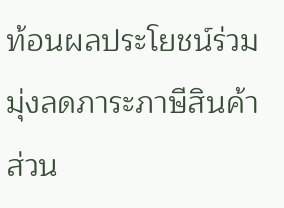ท้อนผลประโยชน์ร่วม มุ่งลดภาระภาษีสินค้าส่วน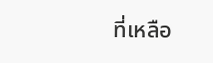ที่เหลือ